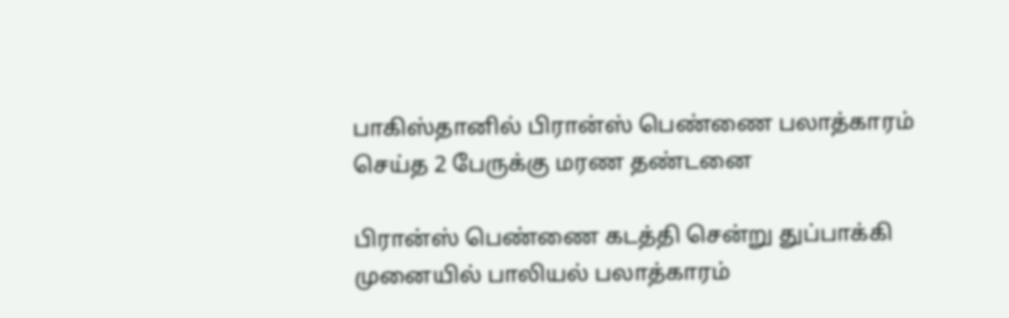பாகிஸ்தானில் பிரான்ஸ் பெண்ணை பலாத்காரம் செய்த 2 பேருக்கு மரண தண்டனை

பிரான்ஸ் பெண்ணை கடத்தி சென்று துப்பாக்கி முனையில் பாலியல் பலாத்காரம்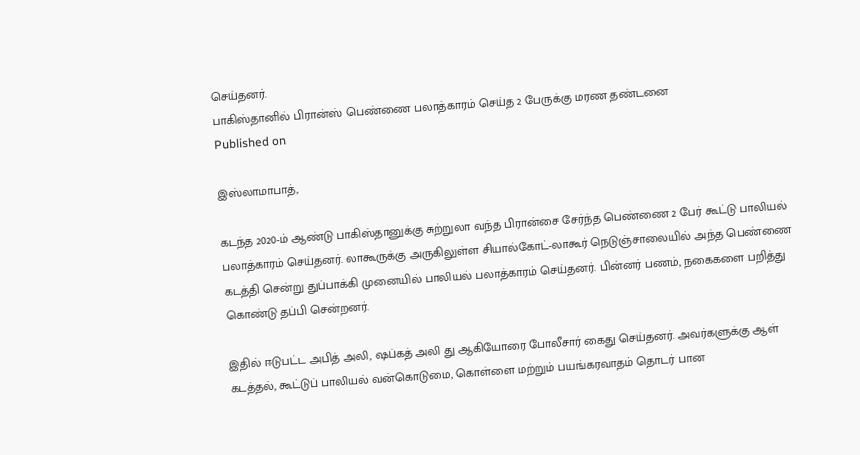செய்தனர்.
பாகிஸ்தானில் பிரான்ஸ் பெண்ணை பலாத்காரம் செய்த 2 பேருக்கு மரண தண்டனை
Published on

இஸ்லாமாபாத்,

கடந்த 2020-ம் ஆண்டு பாகிஸ்தானுக்கு சுற்றுலா வந்த பிரான்சை சேர்ந்த பெண்ணை 2 பேர் கூட்டு பாலியல் பலாத்காரம் செய்தனர். லாகூருக்கு அருகிலுள்ள சியால்கோட்-லாகூர் நெடுஞ்சாலையில் அந்த பெண்ணை கடத்தி சென்று துப்பாக்கி முனையில் பாலியல் பலாத்காரம் செய்தனர். பின்னர் பணம், நகைகளை பறித்து கொண்டு தப்பி சென்றனர்.

இதில் ஈடுபட்ட அபித் அலி, ஷப்கத் அலி து ஆகியோரை போலீசார் கைது செய்தனர். அவர்களுக்கு ஆள் கடத்தல், கூட்டுப் பாலியல் வன்கொடுமை, கொள்ளை மற்றும் பயங்கரவாதம் தொடர் பான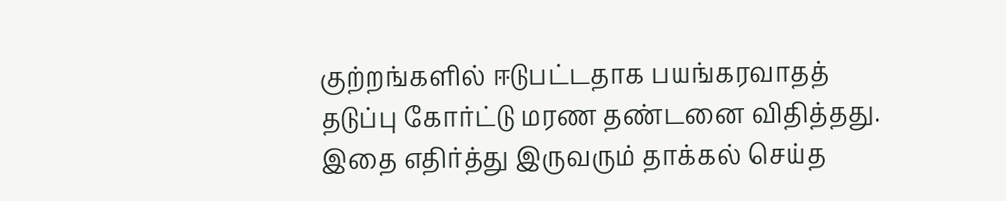குற்றங்களில் ஈடுபட்டதாக பயங்கரவாதத் தடுப்பு கோர்ட்டு மரண தண்டனை விதித்தது. இதை எதிர்த்து இருவரும் தாக்கல் செய்த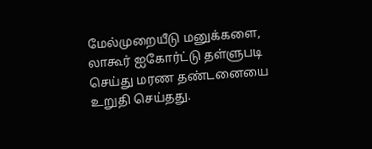மேல்முறையீடு மனுக்களை, லாகூர் ஐகோர்ட்டு தள்ளுபடி செய்து மரண தண்டனையை உறுதி செய்தது.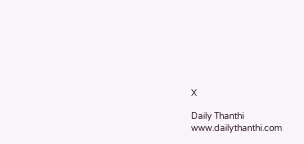X

Daily Thanthi
www.dailythanthi.com